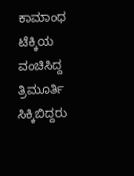ಕಾಮಾಂಧ ಟೆಕ್ಕಿಯ ವಂಚಿಸಿದ್ದ ತ್ರಿಮೂರ್ತಿ ಸಿಕ್ಕಿಬಿದ್ದರು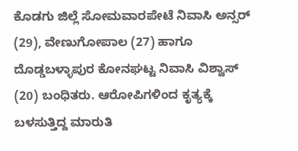ಕೊಡಗು ಜಿಲ್ಲೆ ಸೋಮವಾರಪೇಟೆ ನಿವಾಸಿ ಅನ್ಸರ್ (29), ವೇಣುಗೋಪಾಲ (27) ಹಾಗೂ ದೊಡ್ಡಬಳ್ಳಾಪುರ ಕೋನಘಟ್ಟ ನಿವಾಸಿ ವಿಶ್ವಾಸ್ (20) ಬಂಧಿತರು. ಆರೋಪಿಗಳಿಂದ ಕೃತ್ಯಕ್ಕೆ ಬಳಸುತ್ತಿದ್ದ ಮಾರುತಿ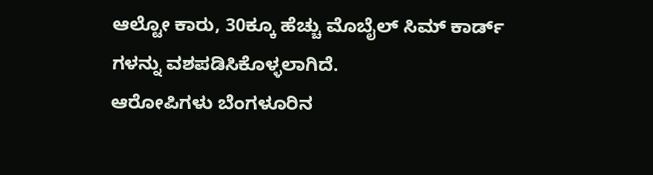ಆಲ್ಟೋ ಕಾರು, 30ಕ್ಕೂ ಹೆಚ್ಚು ಮೊಬೈಲ್ ಸಿಮ್ ಕಾರ್ಡ್ ಗಳನ್ನು ವಶಪಡಿಸಿಕೊಳ್ಳಲಾಗಿದೆ.
ಆರೋಪಿಗಳು ಬೆಂಗಳೂರಿನ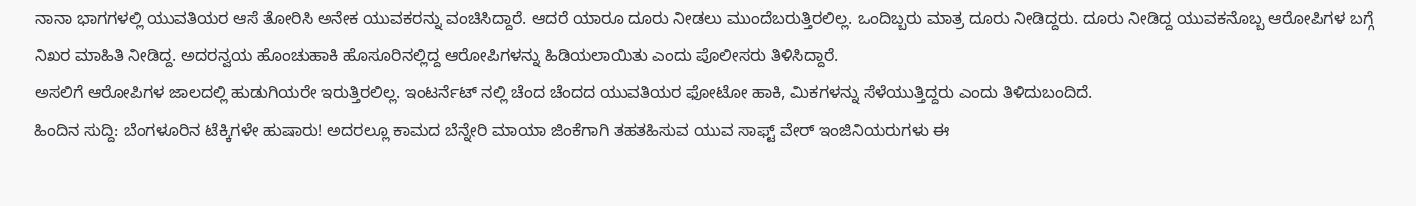ನಾನಾ ಭಾಗಗಳಲ್ಲಿ ಯುವತಿಯರ ಆಸೆ ತೋರಿಸಿ ಅನೇಕ ಯುವಕರನ್ನು ವಂಚಿಸಿದ್ದಾರೆ. ಆದರೆ ಯಾರೂ ದೂರು ನೀಡಲು ಮುಂದೆಬರುತ್ತಿರಲಿಲ್ಲ. ಒಂದಿಬ್ಬರು ಮಾತ್ರ ದೂರು ನೀಡಿದ್ದರು. ದೂರು ನೀಡಿದ್ದ ಯುವಕನೊಬ್ಬ ಆರೋಪಿಗಳ ಬಗ್ಗೆ ನಿಖರ ಮಾಹಿತಿ ನೀಡಿದ್ದ. ಅದರನ್ವಯ ಹೊಂಚುಹಾಕಿ ಹೊಸೂರಿನಲ್ಲಿದ್ದ ಆರೋಪಿಗಳನ್ನು ಹಿಡಿಯಲಾಯಿತು ಎಂದು ಪೊಲೀಸರು ತಿಳಿಸಿದ್ದಾರೆ.
ಅಸಲಿಗೆ ಆರೋಪಿಗಳ ಜಾಲದಲ್ಲಿ ಹುಡುಗಿಯರೇ ಇರುತ್ತಿರಲಿಲ್ಲ. ಇಂಟರ್ನೆಟ್ ನಲ್ಲಿ ಚೆಂದ ಚೆಂದದ ಯುವತಿಯರ ಫೋಟೋ ಹಾಕಿ, ಮಿಕಗಳನ್ನು ಸೆಳೆಯುತ್ತಿದ್ದರು ಎಂದು ತಿಳಿದುಬಂದಿದೆ.
ಹಿಂದಿನ ಸುದ್ದಿ: ಬೆಂಗಳೂರಿನ ಟೆಕ್ಕಿಗಳೇ ಹುಷಾರು! ಅದರಲ್ಲೂ ಕಾಮದ ಬೆನ್ನೇರಿ ಮಾಯಾ ಜಿಂಕೆಗಾಗಿ ತಹತಹಿಸುವ ಯುವ ಸಾಫ್ಟ್ ವೇರ್ ಇಂಜಿನಿಯರುಗಳು ಈ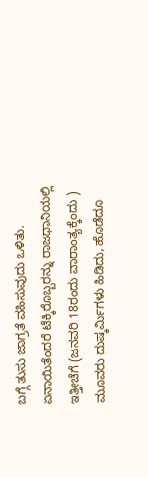ಬಗ್ಗೆ ತುಸು ಜಾಗ್ರತೆ ವಹಿಸುವುದು ಒಳಿತು.
ಏನಾಯಿತೆಂದರೆ ಟೆಕ್ಕಿರೊಬ್ಬರನ್ನು ರಾಜಧಾನಿಯಲ್ಲಿ ಇತ್ತೀಚೆಗೆ (ಜನವರಿ 18ರಂದು ವಾರಾಂತ್ಯಕ್ಕೆಂದು ) ಮೂವರು ದುಷ್ಕರ್ಮಿಗಳು ಹಿಡಿದು, ಹೊಡೆದೂ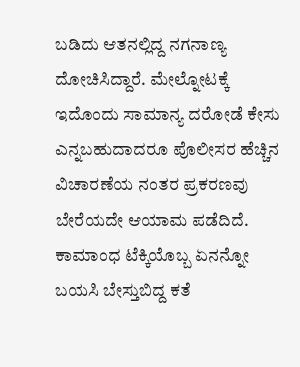ಬಡಿದು ಆತನಲ್ಲಿದ್ದ ನಗನಾಣ್ಯ ದೋಚಿಸಿದ್ದಾರೆ. ಮೇಲ್ನೋಟಕ್ಕೆ ಇದೊಂದು ಸಾಮಾನ್ಯ ದರೋಡೆ ಕೇಸು ಎನ್ನಬಹುದಾದರೂ ಪೊಲೀಸರ ಹೆಚ್ಚಿನ ವಿಚಾರಣೆಯ ನಂತರ ಪ್ರಕರಣವು ಬೇರೆಯದೇ ಆಯಾಮ ಪಡೆದಿದೆ. ಕಾಮಾಂಧ ಟೆಕ್ಕಿಯೊಬ್ಬ ಏನನ್ನೋ ಬಯಸಿ ಬೇಸ್ತುಬಿದ್ದ ಕತೆ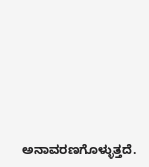ಅನಾವರಣಗೊಳ್ಳುತ್ತದೆ.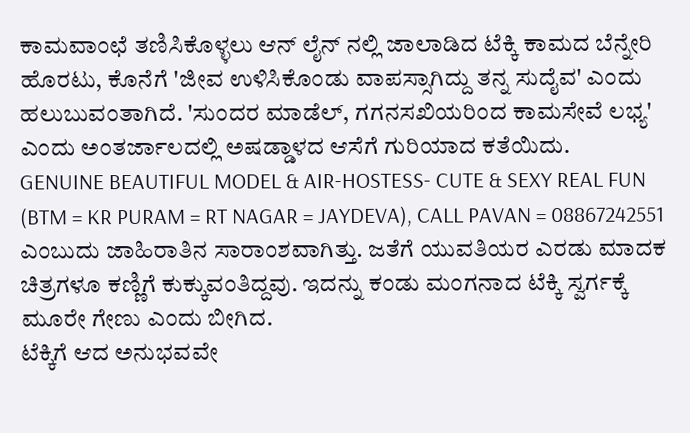ಕಾಮವಾಂಛೆ ತಣಿಸಿಕೊಳ್ಳಲು ಆನ್ ಲೈನ್ ನಲ್ಲಿ ಜಾಲಾಡಿದ ಟೆಕ್ಕಿ ಕಾಮದ ಬೆನ್ನೇರಿ ಹೊರಟು, ಕೊನೆಗೆ 'ಜೀವ ಉಳಿಸಿಕೊಂಡು ವಾಪಸ್ಸಾಗಿದ್ದು ತನ್ನ ಸುದೈವ' ಎಂದು ಹಲುಬುವಂತಾಗಿದೆ. 'ಸುಂದರ ಮಾಡೆಲ್, ಗಗನಸಖಿಯರಿಂದ ಕಾಮಸೇವೆ ಲಭ್ಯ' ಎಂದು ಅಂತರ್ಜಾಲದಲ್ಲಿ ಅಷಡ್ಡಾಳದ ಆಸೆಗೆ ಗುರಿಯಾದ ಕತೆಯಿದು.
GENUINE BEAUTIFUL MODEL & AIR-HOSTESS- CUTE & SEXY REAL FUN (BTM = KR PURAM = RT NAGAR = JAYDEVA), CALL PAVAN = 08867242551 ಎಂಬುದು ಜಾಹಿರಾತಿನ ಸಾರಾಂಶವಾಗಿತ್ತು. ಜತೆಗೆ ಯುವತಿಯರ ಎರಡು ಮಾದಕ ಚಿತ್ರಗಳೂ ಕಣ್ಣಿಗೆ ಕುಕ್ಕುವಂತಿದ್ದವು. ಇದನ್ನು ಕಂಡು ಮಂಗನಾದ ಟೆಕ್ಕಿ ಸ್ವರ್ಗಕ್ಕೆ ಮೂರೇ ಗೇಣು ಎಂದು ಬೀಗಿದ.
ಟೆಕ್ಕಿಗೆ ಆದ ಅನುಭವವೇ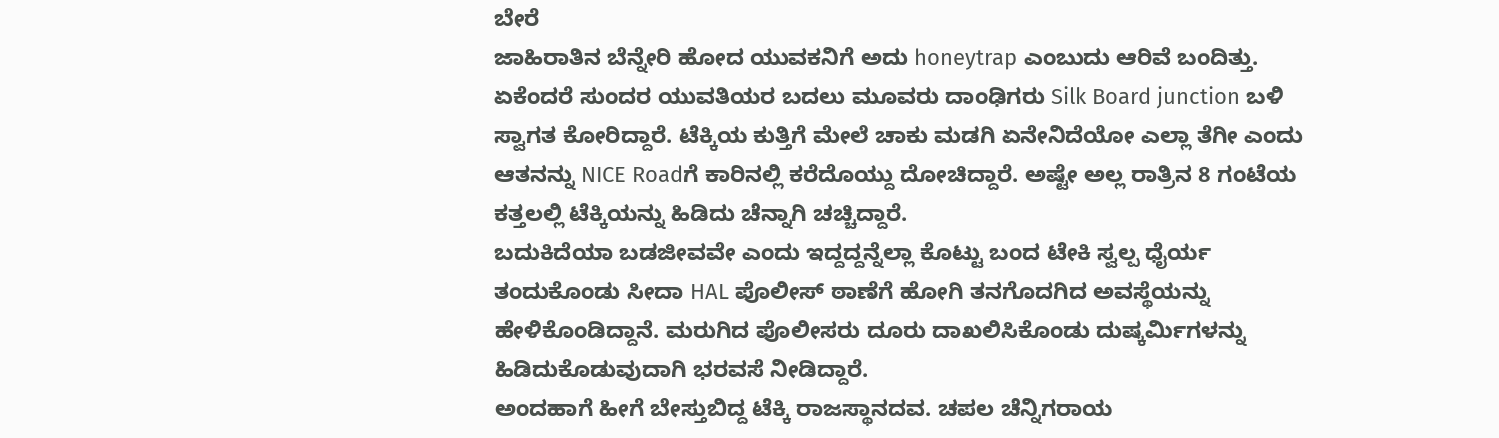ಬೇರೆ
ಜಾಹಿರಾತಿನ ಬೆನ್ನೇರಿ ಹೋದ ಯುವಕನಿಗೆ ಅದು honeytrap ಎಂಬುದು ಆರಿವೆ ಬಂದಿತ್ತು. ಏಕೆಂದರೆ ಸುಂದರ ಯುವತಿಯರ ಬದಲು ಮೂವರು ದಾಂಢಿಗರು Silk Board junction ಬಳಿ ಸ್ವಾಗತ ಕೋರಿದ್ದಾರೆ. ಟೆಕ್ಕಿಯ ಕುತ್ತಿಗೆ ಮೇಲೆ ಚಾಕು ಮಡಗಿ ಏನೇನಿದೆಯೋ ಎಲ್ಲಾ ತೆಗೀ ಎಂದು ಆತನನ್ನು NICE Roadಗೆ ಕಾರಿನಲ್ಲಿ ಕರೆದೊಯ್ದು ದೋಚಿದ್ದಾರೆ. ಅಷ್ಟೇ ಅಲ್ಲ ರಾತ್ರಿನ 8 ಗಂಟೆಯ ಕತ್ತಲಲ್ಲಿ ಟೆಕ್ಕಿಯನ್ನು ಹಿಡಿದು ಚೆನ್ನಾಗಿ ಚಚ್ಚಿದ್ದಾರೆ.
ಬದುಕಿದೆಯಾ ಬಡಜೀವವೇ ಎಂದು ಇದ್ದದ್ದನ್ನೆಲ್ಲಾ ಕೊಟ್ಟು ಬಂದ ಟೇಕಿ ಸ್ವಲ್ಪ ಧೈರ್ಯ ತಂದುಕೊಂಡು ಸೀದಾ HAL ಪೊಲೀಸ್ ಠಾಣೆಗೆ ಹೋಗಿ ತನಗೊದಗಿದ ಅವಸ್ಥೆಯನ್ನು ಹೇಳಿಕೊಂಡಿದ್ದಾನೆ. ಮರುಗಿದ ಪೊಲೀಸರು ದೂರು ದಾಖಲಿಸಿಕೊಂಡು ದುಷ್ಕರ್ಮಿಗಳನ್ನು ಹಿಡಿದುಕೊಡುವುದಾಗಿ ಭರವಸೆ ನೀಡಿದ್ದಾರೆ.
ಅಂದಹಾಗೆ ಹೀಗೆ ಬೇಸ್ತುಬಿದ್ದ ಟೆಕ್ಕಿ ರಾಜಸ್ಥಾನದವ. ಚಪಲ ಚೆನ್ನಿಗರಾಯ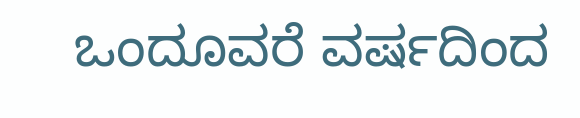ಒಂದೂವರೆ ವರ್ಷದಿಂದ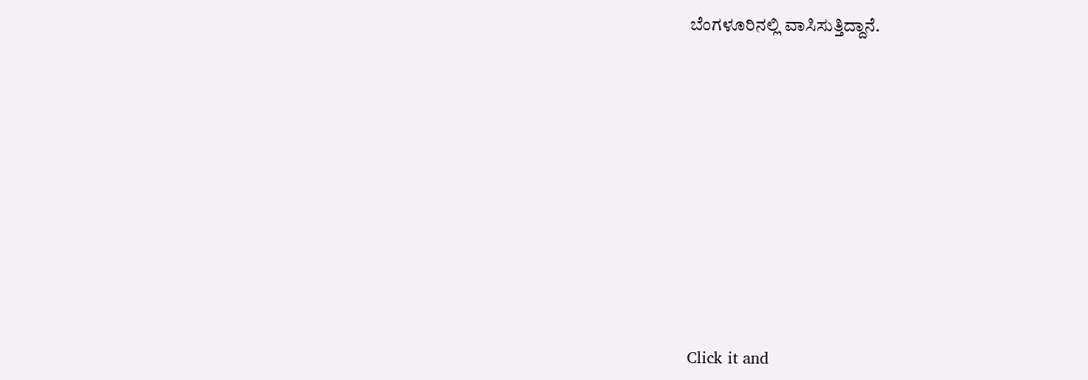ಬೆಂಗಳೂರಿನಲ್ಲಿ ವಾಸಿಸುತ್ತಿದ್ದಾನೆ.











Click it and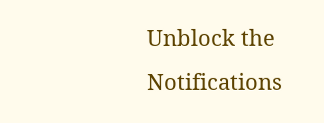Unblock the Notifications